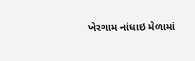ખેરગામ નાંધાઇ મેળામાં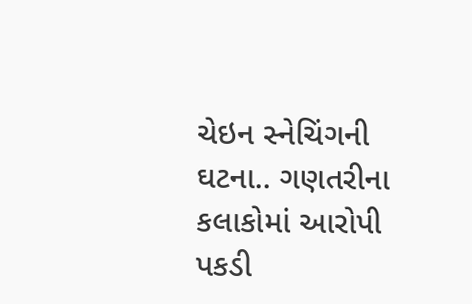ચેઇન સ્નેચિંગની ઘટના.. ગણતરીના કલાકોમાં આરોપી પકડી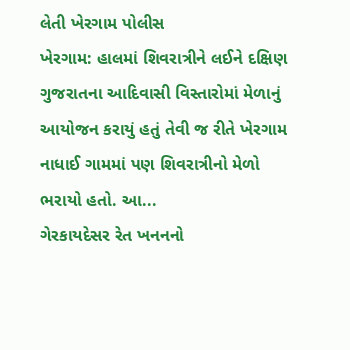લેતી ખેરગામ પોલીસ
ખેરગામ: હાલમાં શિવરાત્રીને લઈને દક્ષિણ ગુજરાતના આદિવાસી વિસ્તારોમાં મેળાનું આયોજન કરાયું હતું તેવી જ રીતે ખેરગામ નાધાઈ ગામમાં પણ શિવરાત્રીનો મેળો ભરાયો હતો. આ...
ગેરકાયદેસર રેત ખનનનો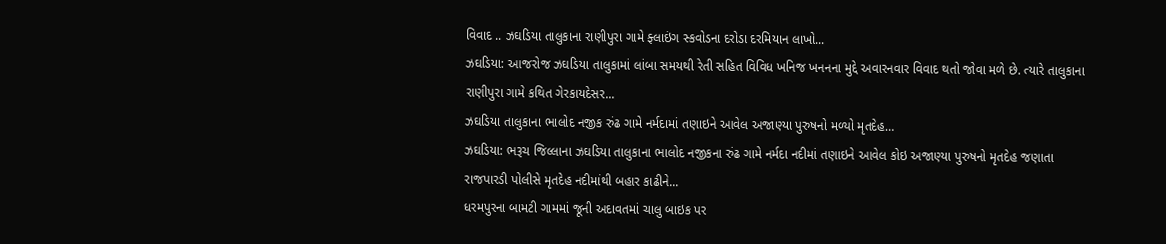વિવાદ .. ઝઘડિયા તાલુકાના રાણીપુરા ગામે ફ્લાઇંગ સ્કવોડના દરોડા દરમિયાન લાખો...
ઝઘડિયા: આજરોજ ઝઘડિયા તાલુકામાં લાંબા સમયથી રેતી સહિત વિવિધ ખનિજ ખનનના મુદ્દે અવારનવાર વિવાદ થતો જોવા મળે છે. ત્યારે તાલુકાના રાણીપુરા ગામે કથિત ગેરકાયદેસર...
ઝઘડિયા તાલુકાના ભાલોદ નજીક રુંઢ ગામે નર્મદામાં તણાઇને આવેલ અજાણ્યા પુરુષનો મળ્યો મૃતદેહ…
ઝઘડિયા: ભરૂચ જિલ્લાના ઝઘડિયા તાલુકાના ભાલોદ નજીકના રુંઢ ગામે નર્મદા નદીમાં તણાઇને આવેલ કોઇ અજાણ્યા પુરુષનો મૃતદેહ જણાતા રાજપારડી પોલીસે મૃતદેહ નદીમાંથી બહાર કાઢીને...
ધરમપુરના બામટી ગામમાં જૂની અદાવતમાં ચાલુ બાઇક પર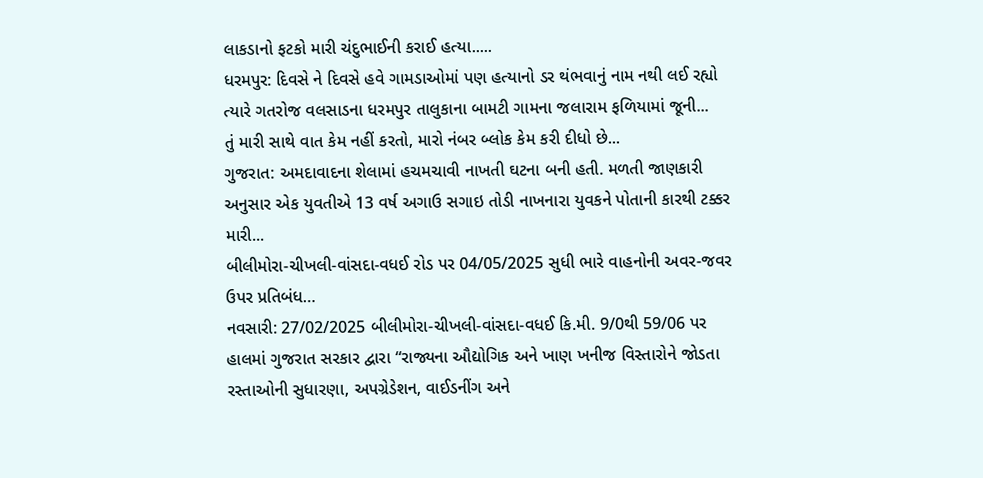લાકડાનો ફટકો મારી ચંદુભાઈની કરાઈ હત્યા.....
ધરમપુર: દિવસે ને દિવસે હવે ગામડાઓમાં પણ હત્યાનો ડર થંભવાનું નામ નથી લઈ રહ્યો ત્યારે ગતરોજ વલસાડના ધરમપુર તાલુકાના બામટી ગામના જલારામ ફળિયામાં જૂની...
તું મારી સાથે વાત કેમ નહીં કરતો, મારો નંબર બ્લોક કેમ કરી દીધો છે...
ગુજરાત: અમદાવાદના શેલામાં હચમચાવી નાખતી ઘટના બની હતી. મળતી જાણકારી અનુસાર એક યુવતીએ 13 વર્ષ અગાઉ સગાઇ તોડી નાખનારા યુવકને પોતાની કારથી ટક્કર મારી...
બીલીમોરા-ચીખલી-વાંસદા-વધઈ રોડ પર 04/05/2025 સુધી ભારે વાહનોની અવર-જવર ઉપર પ્રતિબંધ…
નવસારી: 27/02/2025 બીલીમોરા-ચીખલી-વાંસદા-વધઈ કિ.મી. 9/0થી 59/06 પર હાલમાં ગુજરાત સરકાર દ્વારા “રાજ્યના ઔદ્યોગિક અને ખાણ ખનીજ વિસ્તારોને જોડતા રસ્તાઓની સુધારણા, અપગ્રેડેશન, વાઈડનીંગ અને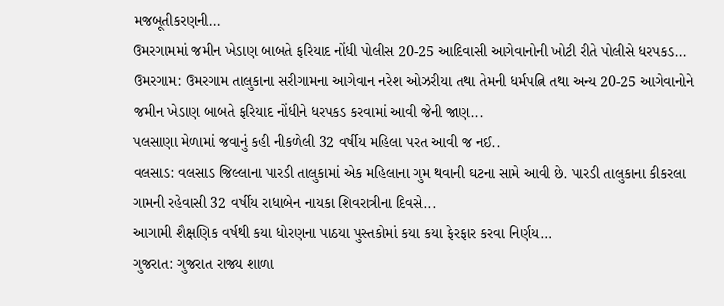મજબૂતીકરણની...
ઉમરગામમાં જમીન ખેડાણ બાબતે ફરિયાદ નોંધી પોલીસ 20-25 આદિવાસી આગેવાનોની ખોટી રીતે પોલીસે ધરપકડ...
ઉમરગામ: ઉમરગામ તાલુકાના સરીગામના આગેવાન નરેશ ઓઝરીયા તથા તેમની ધર્મપત્નિ તથા અન્ય 20-25 આગેવાનોને જમીન ખેડાણ બાબતે ફરિયાદ નોંધીને ધરપકડ કરવામાં આવી જેની જાણ...
પલસાણા મેળામાં જવાનું કહી નીકળેલી 32 વર્ષીય મહિલા પરત આવી જ નઈ..
વલસાડ: વલસાડ જિલ્લાના પારડી તાલુકામાં એક મહિલાના ગુમ થવાની ઘટના સામે આવી છે. પારડી તાલુકાના કીકરલા ગામની રહેવાસી 32 વર્ષીય રાધાબેન નાયકા શિવરાત્રીના દિવસે...
આગામી શૈક્ષણિક વર્ષથી કયા ધોરણના પાઠયા પુસ્તકોમાં કયા કયા ફેરફાર કરવા નિર્ણય…
ગુજરાત: ગુજરાત રાજ્ય શાળા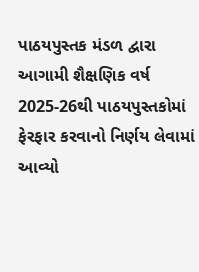પાઠયપુસ્તક મંડળ દ્વારા આગામી શૈક્ષણિક વર્ષ 2025-26થી પાઠયપુસ્તકોમાં ફેરફાર કરવાનો નિર્ણય લેવામાં આવ્યો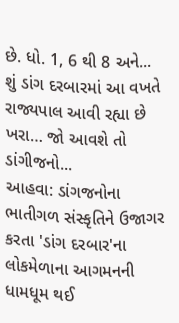છે. ધો. 1, 6 થી 8 અને...
શું ડાંગ દરબારમાં આ વખતે રાજ્યપાલ આવી રહ્યા છે ખરા… જો આવશે તો ડાંગીજનો...
આહવા: ડાંગજનોના ભાતીગળ સંસ્કૃતિને ઉજાગર કરતા 'ડાંગ દરબાર'ના લોકમેળાના આગમનની ધામધૂમ થઈ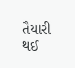તૈયારી થઈ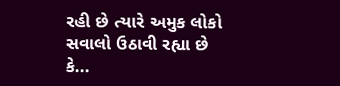રહી છે ત્યારે અમુક લોકો સવાલો ઉઠાવી રહ્યા છે કે...